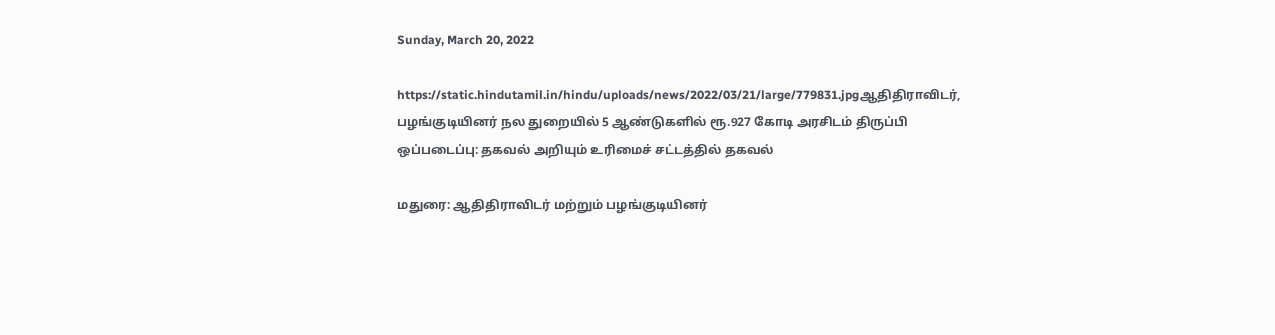Sunday, March 20, 2022

https://static.hindutamil.in/hindu/uploads/news/2022/03/21/large/779831.jpgஆதிதிராவிடர், பழங்குடியினர் நல துறையில் 5 ஆண்டுகளில் ரூ.927 கோடி அரசிடம் திருப்பி ஒப்படைப்பு: தகவல் அறியும் உரிமைச் சட்டத்தில் தகவல்

மதுரை: ஆதிதிராவிடர் மற்றும் பழங்குடியினர்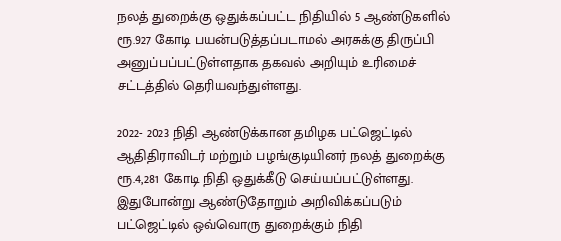நலத் துறைக்கு ஒதுக்கப்பட்ட நிதியில் 5 ஆண்டுகளில் ரூ.927 கோடி பயன்படுத்தப்படாமல் அரசுக்கு திருப்பி அனுப்பப்பட்டுள்ளதாக தகவல் அறியும் உரிமைச் சட்டத்தில் தெரியவந்துள்ளது.

2022- 2023 நிதி ஆண்டுக்கான தமிழக பட்ஜெட்டில் ஆதிதிராவிடர் மற்றும் பழங்குடியினர் நலத் துறைக்கு ரூ.4,281 கோடி நிதி ஒதுக்கீடு செய்யப்பட்டுள்ளது. இதுபோன்று ஆண்டுதோறும் அறிவிக்கப்படும் பட்ஜெட்டில் ஒவ்வொரு துறைக்கும் நிதி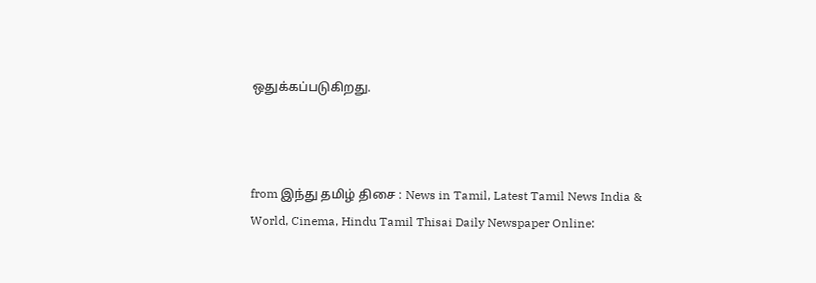ஒதுக்கப்படுகிறது.



from இந்து தமிழ் திசை : News in Tamil, Latest Tamil News India & World, Cinema, Hindu Tamil Thisai Daily Newspaper Online: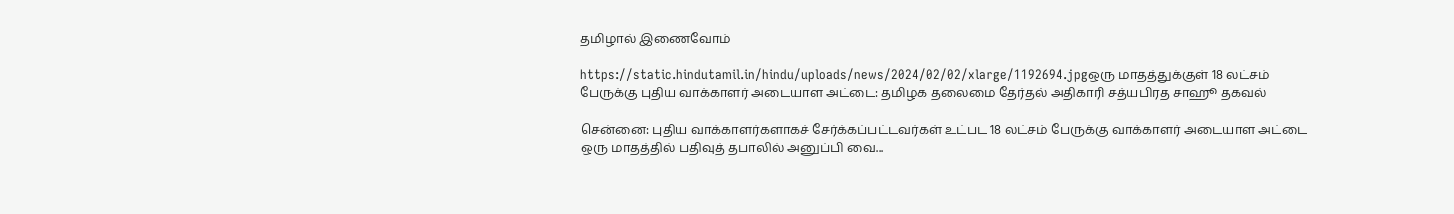தமிழால் இணைவோம்

https://static.hindutamil.in/hindu/uploads/news/2024/02/02/xlarge/1192694.jpgஒரு மாதத்துக்குள் 18 லட்சம் பேருக்கு புதிய வாக்காளர் அடையாள அட்டை: தமிழக தலைமை தேர்தல் அதிகாரி சத்யபிரத சாஹூ தகவல்

சென்னை: புதிய வாக்காளர்களாகச் சேர்க்கப்பட்டவர்கள் உட்பட 18 லட்சம் பேருக்கு வாக்காளர் அடையாள அட்டை ஒரு மாதத்தில் பதிவுத் தபாலில் அனுப்பி வை...